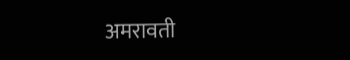अमरावती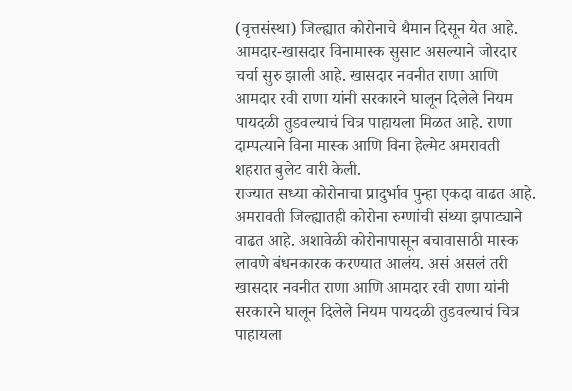(वृत्तसंस्था) जिल्ह्यात कोरोनाचे थैमान दिसून येत आहे. आमदार-खासदार विनामास्क सुसाट असल्याने जोरदार चर्चा सुरु झाली आहे. खासदार नवनीत राणा आणि आमदार रवी राणा यांनी सरकारने घालून दिलेले नियम पायदळी तुडवल्याचं चित्र पाहायला मिळत आहे. राणा दाम्पत्याने विना मास्क आणि विना हेल्मेट अमरावती शहरात बुलेट वारी केली.
राज्यात सध्या कोरोनाचा प्रादुर्भाव पुन्हा एकदा वाढत आहे. अमरावती जिल्ह्यातही कोरोना रुग्णांची संथ्या झपाट्याने वाढत आहे. अशावेळी कोरोनापासून बचावासाठी मास्क लावणे बंधनकारक करण्यात आलंय. असं असलं तरी खासदार नवनीत राणा आणि आमदार रवी राणा यांनी सरकारने घालून दिलेले नियम पायदळी तुडवल्याचं चित्र पाहायला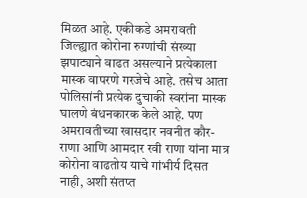मिळत आहे. एकीकडे अमरावती जिल्ह्यात कोरोना रुग्णांची संख्या झपाट्याने वाढत असल्याने प्रत्येकाला मास्क वापरणे गरजेचे आहे. तसेच आता पोलिसांनी प्रत्येक दुचाकी स्वरांना मास्क घालणे बंधनकारक केले आहे. पण अमरावतीच्या खासदार नवनीत कौर-राणा आणि आमदार रवी राणा यांना मात्र कोरोना वाढतोय याचे गांभीर्य दिसत नाही, अशी संतप्त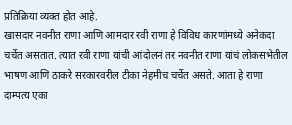प्रतिक्रिया व्यक्त होत आहे.
खासदार नवनीत राणा आणि आमदार रवी राणा हे विविध कारणांमध्ये अनेकदा चर्चेत असतात. त्यात रवी राणा यांची आंदोलनं तर नवनीत राणा यांचं लोकसभेतील भाषण आणि ठाकरे सरकारवरील टीका नेहमीच चर्चेत असते. आता हे राणा दाम्पत्य एका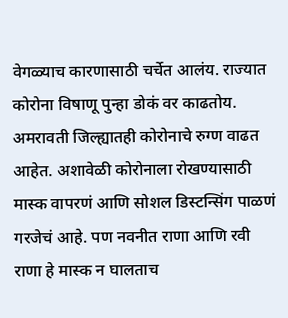वेगळ्याच कारणासाठी चर्चेत आलंय. राज्यात कोरोना विषाणू पुन्हा डोकं वर काढतोय. अमरावती जिल्ह्यातही कोरोनाचे रुग्ण वाढत आहेत. अशावेळी कोरोनाला रोखण्यासाठी मास्क वापरणं आणि सोशल डिस्टन्सिंग पाळणं गरजेचं आहे. पण नवनीत राणा आणि रवी राणा हे मास्क न घालताच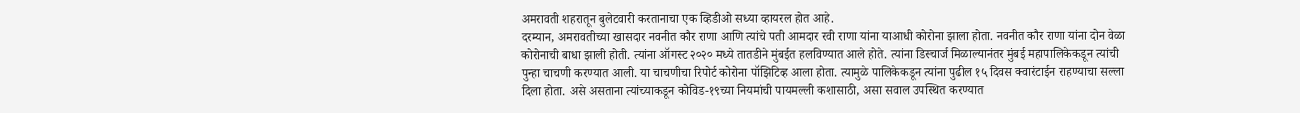अमरावती शहरातून बुलेटवारी करतानाचा एक व्हिडीओ सध्या व्हायरल होत आहे.
दरम्यान, अमरावतीच्या खासदार नवनीत कौर राणा आणि त्यांचे पती आमदार रवी राणा यांना याआधी कोरोना झाला होता. नवनीत कौर राणा यांना दोन वेळा कोरोनाची बाधा झाली होती. त्यांना ऑगस्ट २०२० मध्ये तातडीने मुंबईत हलविण्यात आले होते. त्यांना डिस्चार्ज मिळाल्यानंतर मुंबई महापालिकेकडून त्यांची पुन्हा चाचणी करण्यात आली. या चाचणीचा रिपोर्ट कोरोना पॉझिटिव्ह आला होता. त्यामुळे पालिकेकडून त्यांना पुढील १५ दिवस क्वारंटाईन राहण्याचा सल्ला दिला होता. असे असताना त्यांच्याकडून कोविड-१९च्या नियमांची पायमल्ली कशासाठी, असा सवाल उपस्थित करण्यात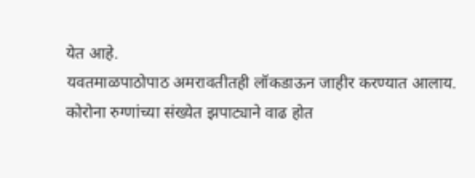येत आहे.
यवतमाळपाठोपाठ अमरावतीतही लॉकडाऊन जाहीर करण्यात आलाय. कोरोना रुग्णांच्या संख्येत झपाट्याने वाढ होत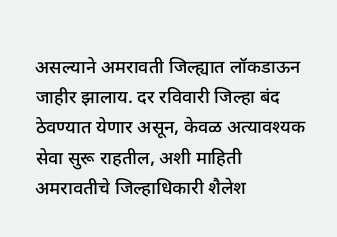असल्याने अमरावती जिल्ह्यात लॉकडाऊन जाहीर झालाय. दर रविवारी जिल्हा बंद ठेवण्यात येणार असून, केवळ अत्यावश्यक सेवा सुरू राहतील, अशी माहिती अमरावतीचे जिल्हाधिकारी शैलेश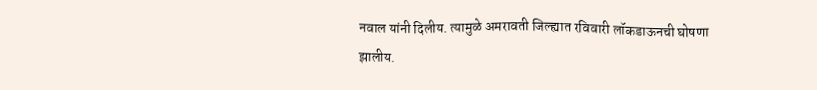नवाल यांनी दिलीय. त्यामुळे अमरावती जिल्ह्यात रविवारी लॉकडाऊनची घोषणा झालीय.